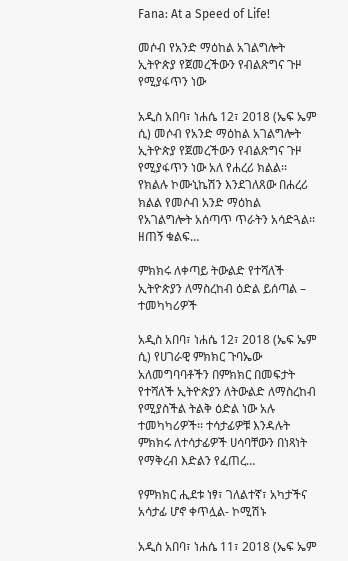Fana: At a Speed of Life!

መሶብ የአንድ ማዕከል አገልግሎት ኢትዮጵያ የጀመረችውን የብልጽግና ጉዞ የሚያፋጥን ነው

አዲስ አበባ፣ ነሐሴ 12፣ 2018 (ኤፍ ኤም ሲ) መሶብ የአንድ ማዕከል አገልግሎት ኢትዮጵያ የጀመረችውን የብልጽግና ጉዞ የሚያፋጥን ነው አለ የሐረሪ ክልል፡፡ የክልሉ ኮሙኒኬሽን እንደገለጸው በሐረሪ ክልል የመሶብ አንድ ማዕከል የአገልግሎት አሰጣጥ ጥራትን አሳድጓል፡፡ ዘጠኝ ቁልፍ…

ምክክሩ ለቀጣይ ትውልድ የተሻለች ኢትዮጵያን ለማስረከብ ዕድል ይሰጣል – ተመካካሪዎች

አዲስ አበባ፣ ነሐሴ 12፣ 2018 (ኤፍ ኤም ሲ) የሀገራዊ ምክክር ጉባኤው አለመግባባቶችን በምክክር በመፍታት የተሻለች ኢትዮጵያን ለትውልድ ለማስረከብ የሚያስችል ትልቅ ዕድል ነው አሉ ተመካካሪዎች፡፡ ተሳታፊዎቹ እንዳሉት ምክክሩ ለተሳታፊዎች ሀሳባቸውን በነጻነት የማቅረብ እድልን የፈጠረ…

የምክክር ሒደቱ ነፃ፣ ገለልተኛ፣ አካታችና አሳታፊ ሆኖ ቀጥሏል- ኮሚሽኑ

አዲስ አበባ፣ ነሐሴ 11፣ 2018 (ኤፍ ኤም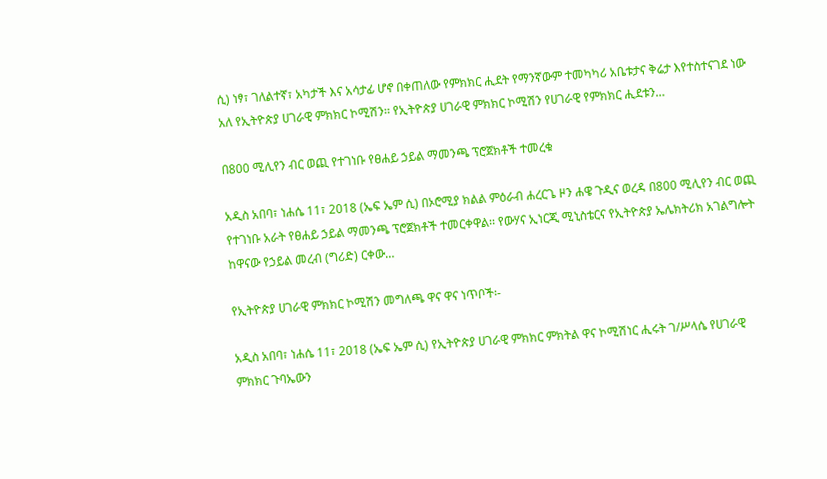ሲ) ነፃ፣ ገለልተኛ፣ አካታች እና አሳታፊ ሆኖ በቀጠለው የምክክር ሒደት የማንኛውም ተመካካሪ አቤቱታና ቅሬታ እየተስተናገደ ነው አለ የኢትዮጵያ ሀገራዊ ምክክር ኮሚሽን፡፡ የኢትዮጵያ ሀገራዊ ምክክር ኮሚሽን የሀገራዊ የምክክር ሒደቱን…

በ800 ሚሊየን ብር ወጪ የተገነቡ የፀሐይ ኃይል ማመንጫ ፕሮጀክቶች ተመረቁ

አዲስ አበባ፣ ነሐሴ 11፣ 2018 (ኤፍ ኤም ሲ) በኦሮሚያ ክልል ምዕራብ ሐረርጌ ዞን ሐዌ ጉዲና ወረዳ በ800 ሚሊየን ብር ወጪ የተገነቡ አራት የፀሐይ ኃይል ማመንጫ ፕሮጀክቶች ተመርቀዋል፡፡ የውሃና ኢነርጂ ሚኒስቴርና የኢትዮጵያ ኤሌክትሪክ አገልግሎት ከዋናው የኃይል መረብ (ግሪድ) ርቀው…

የኢትዮጵያ ሀገራዊ ምክክር ኮሚሽን መግለጫ ዋና ዋና ነጥቦች፡-

አዲስ አበባ፣ ነሐሴ 11፣ 2018 (ኤፍ ኤም ሲ) የኢትዮጵያ ሀገራዊ ምክክር ምክትል ዋና ኮሚሽነር ሒሩት ገ/ሥላሴ የሀገራዊ ምክክር ጉባኤውን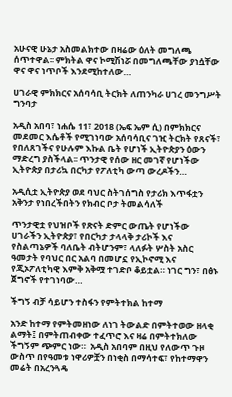አሁናዊ ሁኔታ አስመልክተው በዛሬው ዕለት መግለጫ ሰጥተዋል፡፡ ምክትል ዋና ኮሚሽነሯ በመግለጫቸው ያነሷቸው ዋና ዋና ነጥቦች እንደሚከተለው…

ሀገራዊ ምክክርና አሰባሳቢ ትርክት ለጠንካራ ሀገረ መንግሥት ግንባታ

አዲስ አበባ፣ ነሐሴ 11፣ 2018 (ኤፍ ኤም ሲ) በምክክርና መደመር እሴቶች የሚገነባው አሰባሳቢና ገዢ ትርክት የጸናች፣ የበለጸገችና የሁሉም እኩል ቤት የሆነች ኢትዮጵያን ዕውን ማድረግ ያስችላል፡፡ ጥንታዊ የሰው ዘር መገኛ የሆነችው ኢትዮጵያ በታሪኳ በርካታ የፖለቲካ ውጣ ውረዶችን…

አዲሲቷ ኢትዮጵያ ወደ ባህር ስትገሰግስ የታሪክ እጥፋቷን አቅንታ የነበረችበትን የክብር ቦታ ትመልሳለች

ጥንታዊቷ የህዝቦች የጽናት ድምር ውጤት የሆነችው ሀገራችን ኢትዮጵያ፣ የበርካታ ታላላቅ ታሪኮች እና የስልጣኔዎች ባለቤት ብትሆንም፣ ላለፉት ሦስት አስር ዓመታት የባህር በር አልባ በመሆኗ የኢኮኖሚ እና የጂኦፖለቲካዊ እምቅ አቅሟ ተገድቦ ቆይቷል። ነገር ግን፣ በፅኑ ጀግኖች የተገነባው…

ችግኝ ብቻ ሳይሆን ተስፋን የምትተክል ከተማ

አንድ ከተማ የምትመዘነው ለነገ ትውልድ በምትተወው ዘላቂ ልማት፤ በምትጠብቀው ተፈጥሮ እና ዛሬ በምትተክለው ችግኝም ጭምር ነው።  አዲስ አበባም በዚህ የለውጥ ጉዞ ውስጥ በየዓመቱ ነዋሪዎቿን በነቂስ በማሳተፍ፣ የከተማዋን መሬት በአረንጓዴ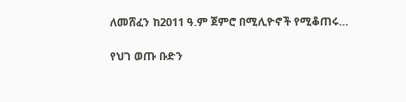ለመሸፈን ከ2011 ዓ.ም ጀምሮ በሚሊዮኖች የሚቆጠሩ…

የህገ ወጡ ቡድን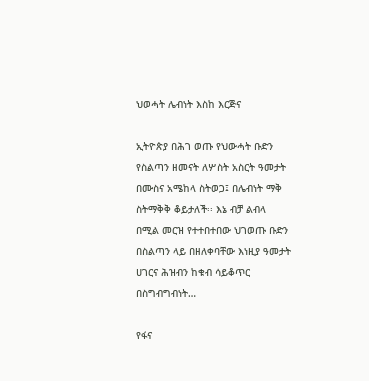ህወሓት ሌብነት እስከ እርጅና

ኢትዮጵያ በሕገ ወጡ የህውሓት ቡድን የስልጣን ዘመናት ለሦስት አስርት ዓመታት በሙስና አሜከላ ስትወጋ፤ በሌብነት ማቅ ስትማቅቅ ቆይታለች፡፡ እኔ ብቻ ልብላ በሚል መርዝ የተተበተበው ህገወጡ ቡድን በስልጣን ላይ በዘለቀባቸው እነዚያ ዓመታት ሀገርና ሕዝብን ከቁብ ሳይቆጥር በስግብግብነት…

የፋና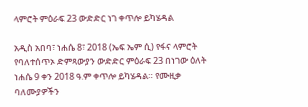ላምሮት ምዕራፍ 23 ውድድር ነገ ቀጥሎ ይካሄዳል

አዲስ አበባ፣ ነሐሴ 8፣ 2018 (ኤፍ ኤም ሲ) የፋና ላምሮት የባለተሰጥኦ ድምጻውያን ውድድር ምዕራፍ 23 በነገው ዕለት ነሐሴ 9 ቀን 2018 ዓ.ም ቀጥሎ ይካሄዳል። የሙዚቃ ባለሙያዎችን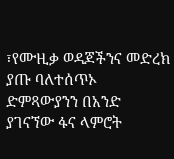፣የሙዚቃ ወዳጆችንና መድረክ ያጡ ባለተሰጥኦ ድምጻውያንን በአንድ ያገናኘው ፋና ላምሮት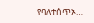የባለተሰጥኦ…